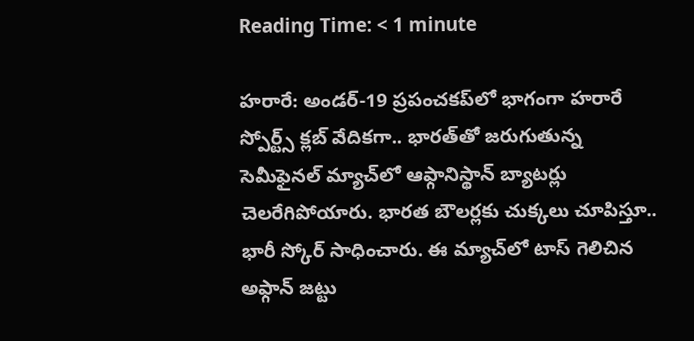Reading Time: < 1 minute

హరారే: అండర్-19 ప్రపంచకప్‌లో భాగంగా హరారే స్పోర్ట్స్ క్లబ్ వేదికగా.. భారత్‌తో జరుగుతున్న సెమీఫైనల్ మ్యాచ్‌లో ఆఫ్గానిస్థాన్ బ్యాటర్లు చెలరేగిపోయారు. భారత బౌలర్లకు చుక్కలు చూపిస్తూ.. భారీ స్కోర్ సాధించారు. ఈ మ్యాచ్‌లో టాస్ గెలిచిన అఫ్గాన్ జట్టు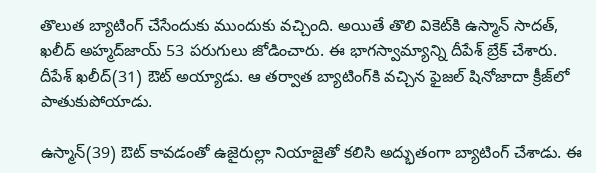తొలుత బ్యాటింగ్ చేసేందుకు ముందుకు వచ్చింది. అయితే తొలి వికెట్‌కి ఉస్మాన్ సాదత్, ఖలీద్ అహ్మద్‌జాయ్ 53 పరుగులు జోడించారు. ఈ భాగస్వామ్యాన్ని దీపేశ్ బ్రేక్ చేశారు. దీపేశ్ ఖలీద్(31) ఔట్ అయ్యాడు. ఆ తర్వాత బ్యాటింగ్‌కి వచ్చిన ఫైజల్ షినోజాదా క్రీజ్‌లో పాతుకుపోయాడు.

ఉస్మాన్(39) ఔట్ కావడంతో ఉజైరుల్లా నియాజైతో కలిసి అద్భుతంగా బ్యాటింగ్ చేశాడు. ఈ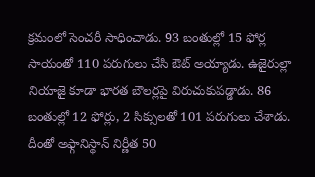క్రమంలో సెంచరీ సాధించాడు. 93 బంతుల్లో 15 ఫోర్ల సాయంతో 110 పరుగులు చేసి ఔట్ అయ్యాడు. ఉజైరుల్లా నియాజై కూడా భారత బౌలర్లపై విరుచుకుపడ్డాడు. 86 బంతుల్లో 12 ఫోర్లు, 2 సిక్సులతో 101 పరుగులు చేశాడు. దీంతో అఫ్గానిస్థాన్ నిర్ణీత 50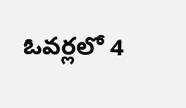ఓవర్లలో 4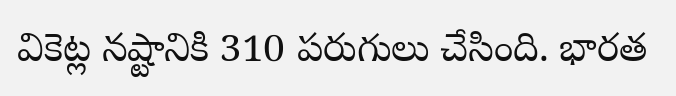వికెట్ల నష్టానికి 310 పరుగులు చేసింది. భారత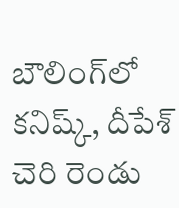బౌలింగ్‌లో కనిష్క్, దీపేశ్ చెరి రెండు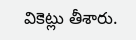వికెట్లు తీశారు.